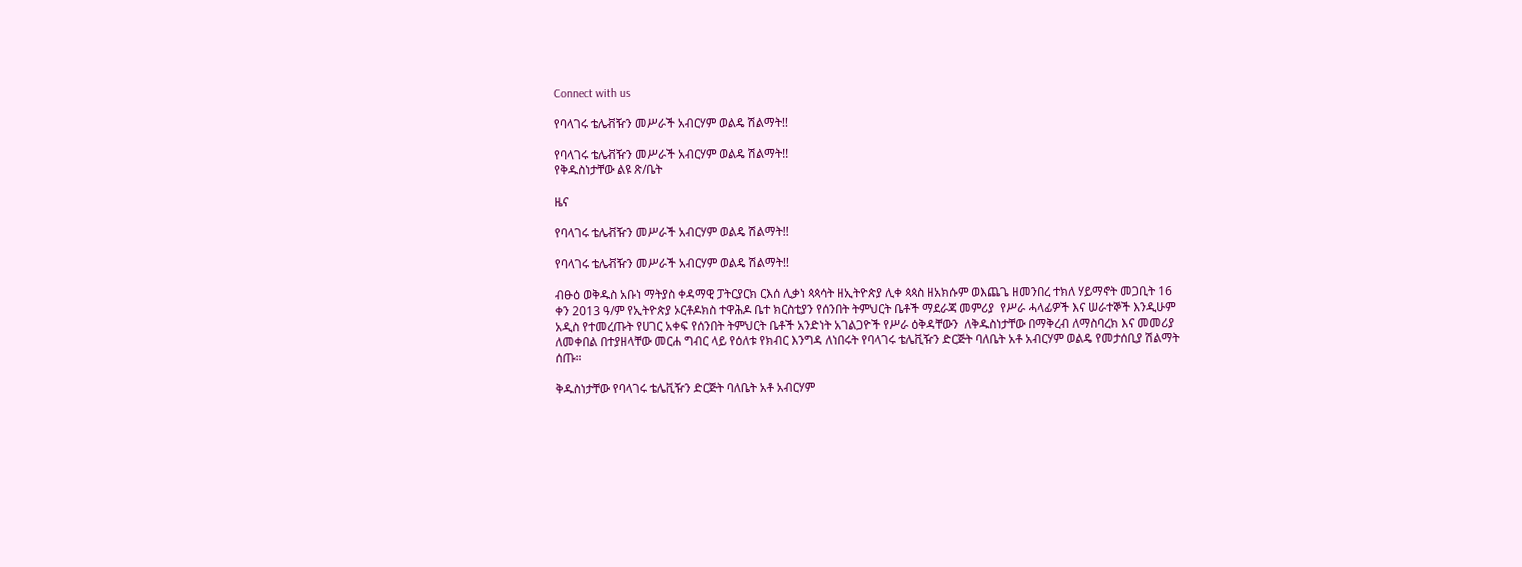Connect with us

የባላገሩ ቴሌቭዥን መሥራች አብርሃም ወልዴ ሽልማት!!

የባላገሩ ቴሌቭዥን መሥራች አብርሃም ወልዴ ሽልማት!!
የቅዱስነታቸው ልዩ ጽ/ቤት

ዜና

የባላገሩ ቴሌቭዥን መሥራች አብርሃም ወልዴ ሽልማት!!

የባላገሩ ቴሌቭዥን መሥራች አብርሃም ወልዴ ሽልማት!!

ብፁዕ ወቅዱስ አቡነ ማትያስ ቀዳማዊ ፓትርያርክ ርእሰ ሊቃነ ጳጳሳት ዘኢትዮጵያ ሊቀ ጳጳስ ዘአክሱም ወእጨጌ ዘመንበረ ተክለ ሃይማኖት መጋቢት 16 ቀን 2013 ዓ/ም የኢትዮጵያ ኦርቶዶክስ ተዋሕዶ ቤተ ክርስቲያን የሰንበት ትምህርት ቤቶች ማደራጃ መምሪያ  የሥራ ሓላፊዎች እና ሠራተኞች እንዲሁም አዲስ የተመረጡት የሀገር አቀፍ የሰንበት ትምህርት ቤቶች አንድነት አገልጋዮች የሥራ ዕቅዳቸውን  ለቅዱስነታቸው በማቅረብ ለማስባረክ እና መመሪያ ለመቀበል በተያዘላቸው መርሐ ግብር ላይ የዕለቱ የክብር እንግዳ ለነበሩት የባላገሩ ቴሌቪዥን ድርጅት ባለቤት አቶ አብርሃም ወልዴ የመታሰቢያ ሽልማት ሰጡ።

ቅዱስነታቸው የባላገሩ ቴሌቪዥን ድርጅት ባለቤት አቶ አብርሃም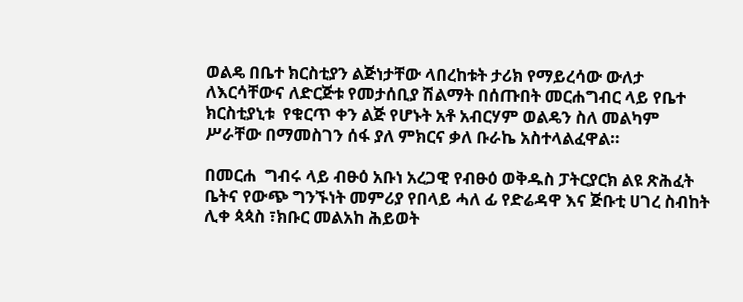ወልዴ በቤተ ክርስቲያን ልጅነታቸው ላበረከቱት ታሪክ የማይረሳው ውለታ ለእርሳቸውና ለድርጅቱ የመታሰቢያ ሽልማት በሰጡበት መርሐግብር ላይ የቤተ ክርስቲያኒቱ  የቁርጥ ቀን ልጅ የሆኑት አቶ አብርሃም ወልዴን ስለ መልካም ሥራቸው በማመስገን ሰፋ ያለ ምክርና ቃለ ቡራኬ አስተላልፈዋል።

በመርሐ  ግብሩ ላይ ብፁዕ አቡነ አረጋዊ የብፁዕ ወቅዱስ ፓትርያርክ ልዩ ጽሕፈት ቤትና የውጭ ግንኙነት መምሪያ የበላይ ሓለ ፊ የድሬዳዋ እና ጅቡቲ ሀገረ ስብከት ሊቀ ጳጳስ ፣ክቡር መልአከ ሕይወት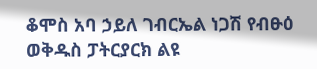ቆሞስ አባ ኃይለ ገብርኤል ነጋሽ የብፁዕ ወቅዱስ ፓትርያርክ ልዩ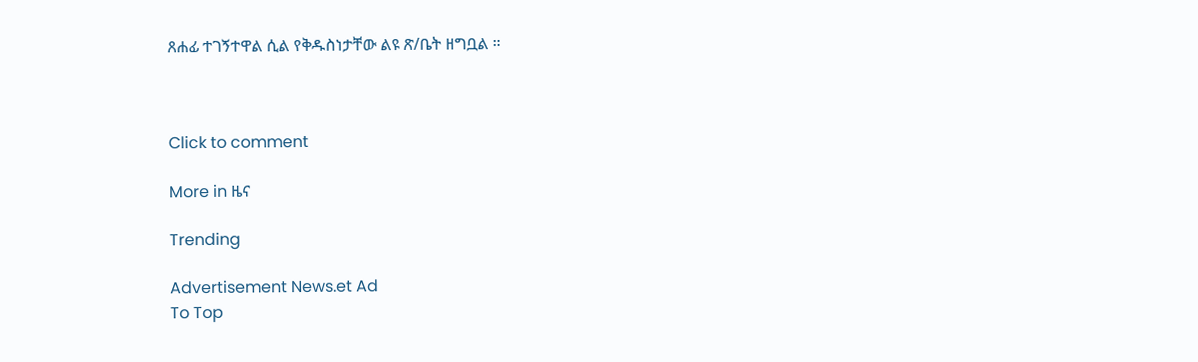ጸሐፊ ተገኝተዋል ሲል የቅዱስነታቸው ልዩ ጽ/ቤት ዘግቧል ።



Click to comment

More in ዜና

Trending

Advertisement News.et Ad
To Top